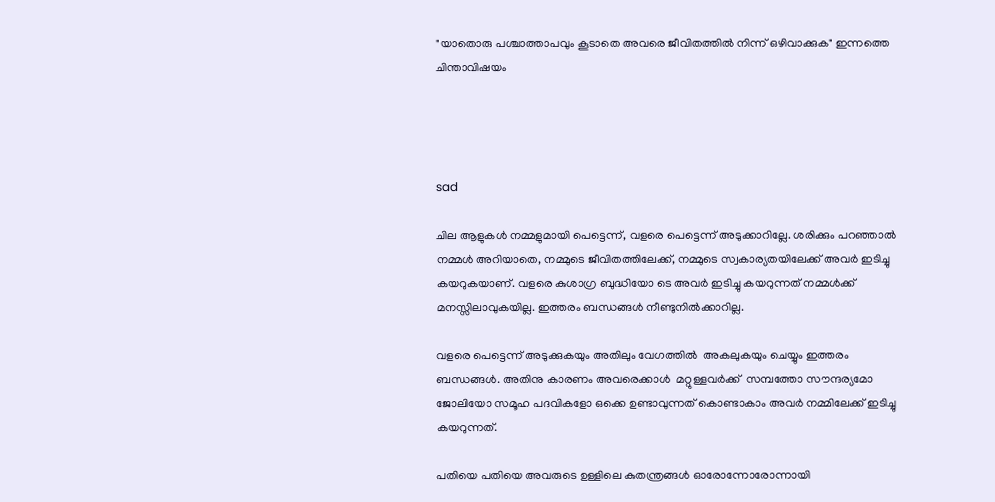"യാതൊരു പശ്ചാത്താപവും കൂടാതെ അവരെ ജീവിതത്തിൽ നിന്ന് ഒഴിവാക്കുക" ഇന്നത്തെ ചിന്താവിഷയം




sad

ചില ആളുകൾ നമ്മളുമായി പെട്ടെന്ന്, വളരെ പെട്ടെന്ന് അടുക്കാറില്ലേ. ശരിക്കും പറഞ്ഞാൽ നമ്മൾ അറിയാതെ, നമ്മുടെ ജീവിതത്തിലേക്ക്, നമ്മുടെ സ്വകാര്യതയിലേക്ക് അവർ ഇടിച്ചു കയറുകയാണ്. വളരെ കുശാഗ്ര ബുദ്ധിയോ ടെ അവർ ഇടിച്ചു കയറുന്നത് നമ്മൾക്ക് മനസ്സിലാവുകയില്ല. ഇത്തരം ബന്ധങ്ങൾ നീണ്ടുനിൽക്കാറില്ല.

വളരെ പെട്ടെന്ന് അടുക്കുകയും അതിലും വേഗത്തിൽ  അകലുകയും ചെയ്യും ഇത്തരം ബന്ധങ്ങൾ. അതിനു കാരണം അവരെക്കാൾ  മറ്റുള്ളവർക്ക്  സമ്പത്തോ സൗന്ദര്യമോ  ജോലിയോ സമൂഹ പദവികളോ ഒക്കെ ഉണ്ടാവുന്നത് കൊണ്ടാകാം അവർ നമ്മിലേക്ക് ഇടിച്ചു കയറുന്നത്.

പതിയെ പതിയെ അവരുടെ ഉള്ളിലെ കുതന്ത്രങ്ങൾ ഓരോന്നോരോന്നായി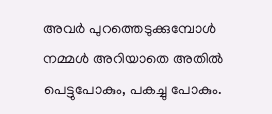അവർ പുറത്തെടുക്കുമ്പോൾ നമ്മൾ അറിയാതെ അതിൽ പെട്ടുപോകും, പകച്ചു പോകും.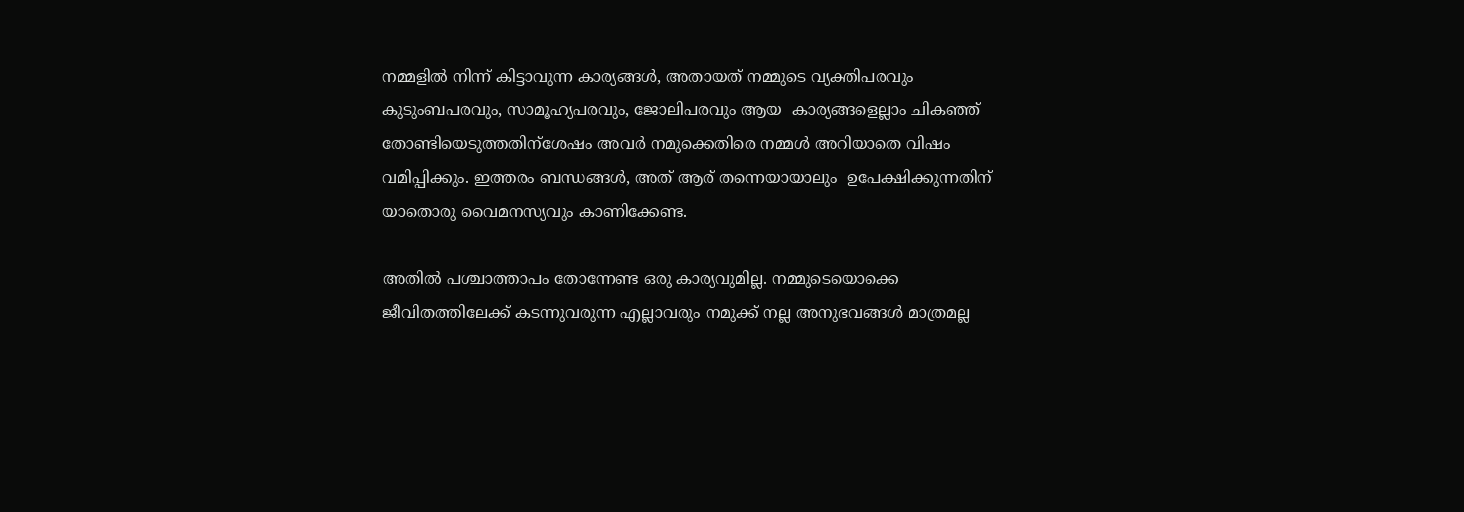നമ്മളിൽ നിന്ന് കിട്ടാവുന്ന കാര്യങ്ങൾ, അതായത് നമ്മുടെ വ്യക്തിപരവും  കുടുംബപരവും, സാമൂഹ്യപരവും, ജോലിപരവും ആയ  കാര്യങ്ങളെല്ലാം ചികഞ്ഞ്  തോണ്ടിയെടുത്തതിന്ശേഷം അവർ നമുക്കെതിരെ നമ്മൾ അറിയാതെ വിഷം വമിപ്പിക്കും. ഇത്തരം ബന്ധങ്ങൾ, അത് ആര് തന്നെയായാലും  ഉപേക്ഷിക്കുന്നതിന് യാതൊരു വൈമനസ്യവും കാണിക്കേണ്ട.

അതിൽ പശ്ചാത്താപം തോന്നേണ്ട ഒരു കാര്യവുമില്ല. നമ്മുടെയൊക്കെ   ജീവിതത്തിലേക്ക് കടന്നുവരുന്ന എല്ലാവരും നമുക്ക് നല്ല അനുഭവങ്ങൾ മാത്രമല്ല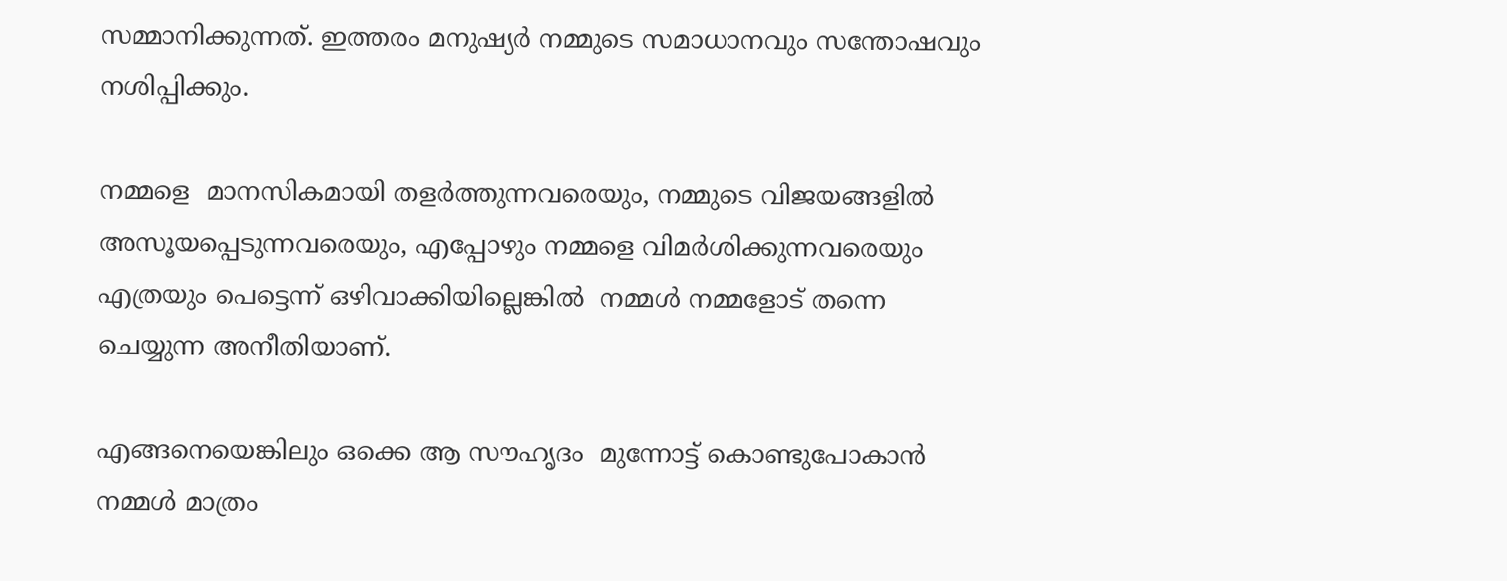സമ്മാനിക്കുന്നത്. ഇത്തരം മനുഷ്യർ നമ്മുടെ സമാധാനവും സന്തോഷവും നശിപ്പിക്കും.

നമ്മളെ  മാനസികമായി തളർത്തുന്നവരെയും, നമ്മുടെ വിജയങ്ങളിൽ അസൂയപ്പെടുന്നവരെയും, എപ്പോഴും നമ്മളെ വിമർശിക്കുന്നവരെയും എത്രയും പെട്ടെന്ന് ഒഴിവാക്കിയില്ലെങ്കിൽ  നമ്മൾ നമ്മളോട് തന്നെ ചെയ്യുന്ന അനീതിയാണ്.

എങ്ങനെയെങ്കിലും ഒക്കെ ആ സൗഹൃദം  മുന്നോട്ട് കൊണ്ടുപോകാൻ നമ്മൾ മാത്രം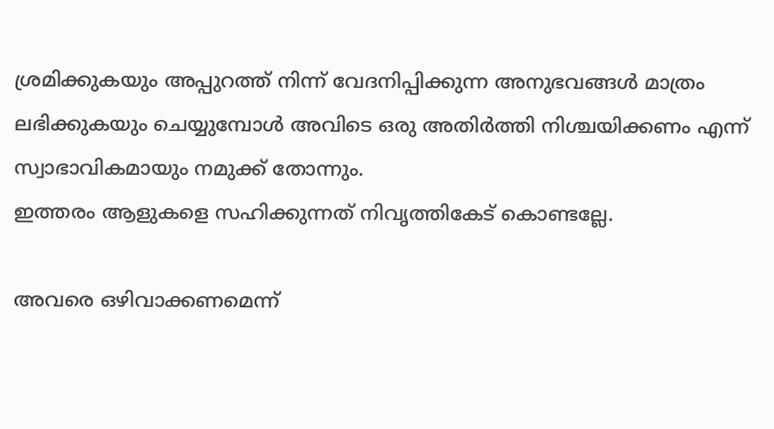ശ്രമിക്കുകയും അപ്പുറത്ത് നിന്ന് വേദനിപ്പിക്കുന്ന അനുഭവങ്ങൾ മാത്രം ലഭിക്കുകയും ചെയ്യുമ്പോൾ അവിടെ ഒരു അതിർത്തി നിശ്ചയിക്കണം എന്ന് സ്വാഭാവികമായും നമുക്ക് തോന്നും.
ഇത്തരം ആളുകളെ സഹിക്കുന്നത് നിവൃത്തികേട് കൊണ്ടല്ലേ.

അവരെ ഒഴിവാക്കണമെന്ന്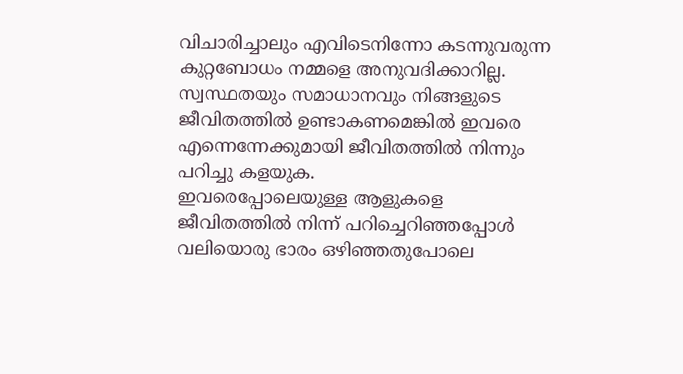വിചാരിച്ചാലും എവിടെനിന്നോ കടന്നുവരുന്ന കുറ്റബോധം നമ്മളെ അനുവദിക്കാറില്ല. സ്വസ്ഥതയും സമാധാനവും നിങ്ങളുടെ ജീവിതത്തിൽ ഉണ്ടാകണമെങ്കിൽ ഇവരെ എന്നെന്നേക്കുമായി ജീവിതത്തിൽ നിന്നും പറിച്ചു കളയുക.
ഇവരെപ്പോലെയുള്ള ആളുകളെ  ജീവിതത്തിൽ നിന്ന് പറിച്ചെറിഞ്ഞപ്പോൾ    വലിയൊരു ഭാരം ഒഴിഞ്ഞതുപോലെ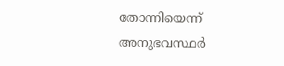തോന്നിയെന്ന് അനുഭവസ്ഥർ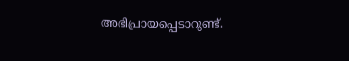അഭിപ്രായപ്പെടാറുണ്ട്.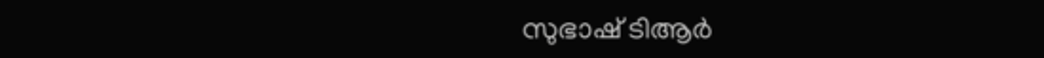സുഭാഷ് ‌ടിആർ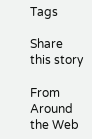Tags

Share this story

From Around the Web